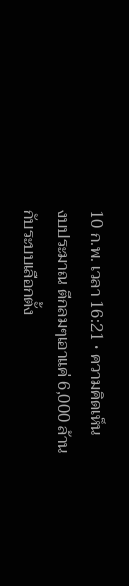10 ก.พ. เวลา 16:21 • ความคิดเห็น
งบประมาณ ตีกลมๆเอาแค่ 6,000 ล้าน
กับระบบเลือกตั้ง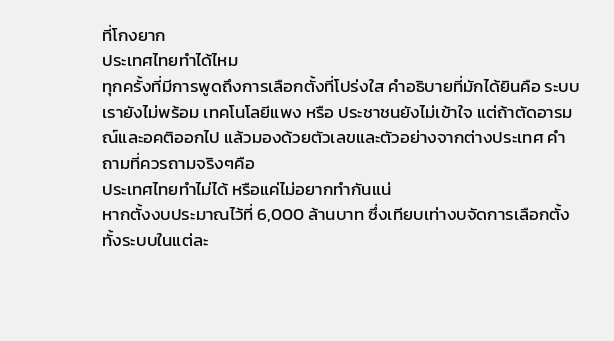ที่โกงยาก
ประเทศไทยทำได้ไหม
ทุกครั้งที่มีการพูดถึงการเลือกตั้งที่โปร่งใส คำอธิบายที่มักได้ยินคือ ระบบเรายังไม่พร้อม เทคโนโลยีแพง หรือ ประชาชนยังไม่เข้าใจ แต่ถ้าตัดอารมณ์และอคติออกไป แล้วมองด้วยตัวเลขและตัวอย่างจากต่างประเทศ คำถามที่ควรถามจริงๆคือ
ประเทศไทยทำไม่ได้ หรือแค่ไม่อยากทำกันแน่
หากตั้งงบประมาณไว้ที่ 6,000 ล้านบาท ซึ่งเทียบเท่างบจัดการเลือกตั้งทั้งระบบในแต่ละ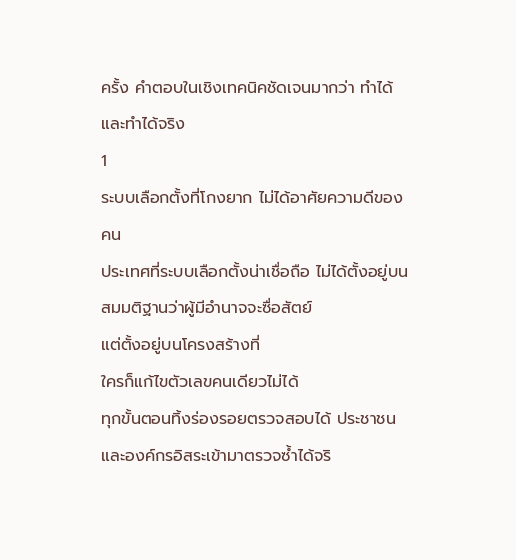ครั้ง คำตอบในเชิงเทคนิคชัดเจนมากว่า ทำได้ และทำได้จริง
1
ระบบเลือกตั้งที่โกงยาก ไม่ได้อาศัยความดีของคน
ประเทศที่ระบบเลือกตั้งน่าเชื่อถือ ไม่ได้ตั้งอยู่บนสมมติฐานว่าผู้มีอำนาจจะซื่อสัตย์
แต่ตั้งอยู่บนโครงสร้างที่
ใครก็แก้ไขตัวเลขคนเดียวไม่ได้
ทุกขั้นตอนทิ้งร่องรอยตรวจสอบได้ ประชาชนและองค์กรอิสระเข้ามาตรวจซ้ำได้จริ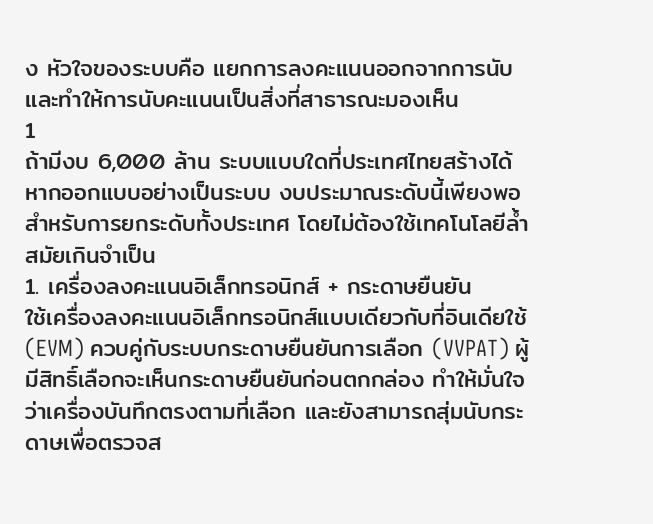ง หัวใจของระบบคือ แยกการลงคะแนนออกจากการนับ และทำให้การนับคะแนนเป็นสิ่งที่สาธารณะมองเห็น
1
ถ้ามีงบ 6,000 ล้าน ระบบแบบใดที่ประเทศไทยสร้างได้
หากออกแบบอย่างเป็นระบบ งบประมาณระดับนี้เพียงพอสำหรับการยกระดับทั้งประเทศ โดยไม่ต้องใช้เทคโนโลยีล้ำสมัยเกินจำเป็น
1. เครื่องลงคะแนนอิเล็กทรอนิกส์ + กระดาษยืนยัน
ใช้เครื่องลงคะแนนอิเล็กทรอนิกส์แบบเดียวกับที่อินเดียใช้ (EVM) ควบคู่กับระบบกระดาษยืนยันการเลือก (VVPAT) ผู้มีสิทธิ์เลือกจะเห็นกระดาษยืนยันก่อนตกกล่อง ทำให้มั่นใจว่าเครื่องบันทึกตรงตามที่เลือก และยังสามารถสุ่มนับกระดาษเพื่อตรวจส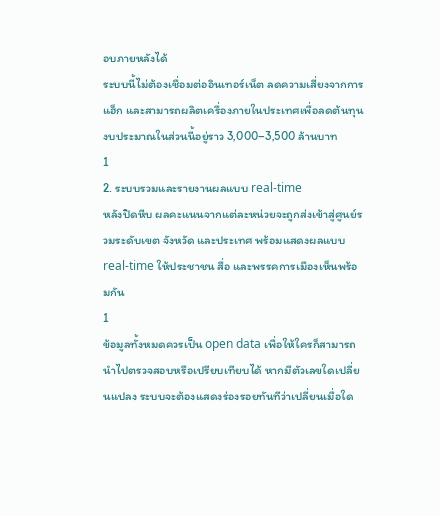อบภายหลังได้
ระบบนี้ไม่ต้องเชื่อมต่ออินเทอร์เน็ต ลดความเสี่ยงจากการแฮ็ก และสามารถผลิตเครื่องภายในประเทศเพื่อลดต้นทุน
งบประมาณในส่วนนี้อยู่ราว 3,000–3,500 ล้านบาท
1
2. ระบบรวมและรายงานผลแบบ real-time
หลังปิดหีบ ผลคะแนนจากแต่ละหน่วยจะถูกส่งเข้าสู่ศูนย์รวมระดับเขต จังหวัด และประเทศ พร้อมแสดงผลแบบ real-time ให้ประชาชน สื่อ และพรรคการเมืองเห็นพร้อมกัน
1
ข้อมูลทั้งหมดควรเป็น open data เพื่อให้ใครก็สามารถนำไปตรวจสอบหรือเปรียบเทียบได้ หากมีตัวเลขใดเปลี่ยนแปลง ระบบจะต้องแสดงร่องรอยทันทีว่าเปลี่ยนเมื่อใด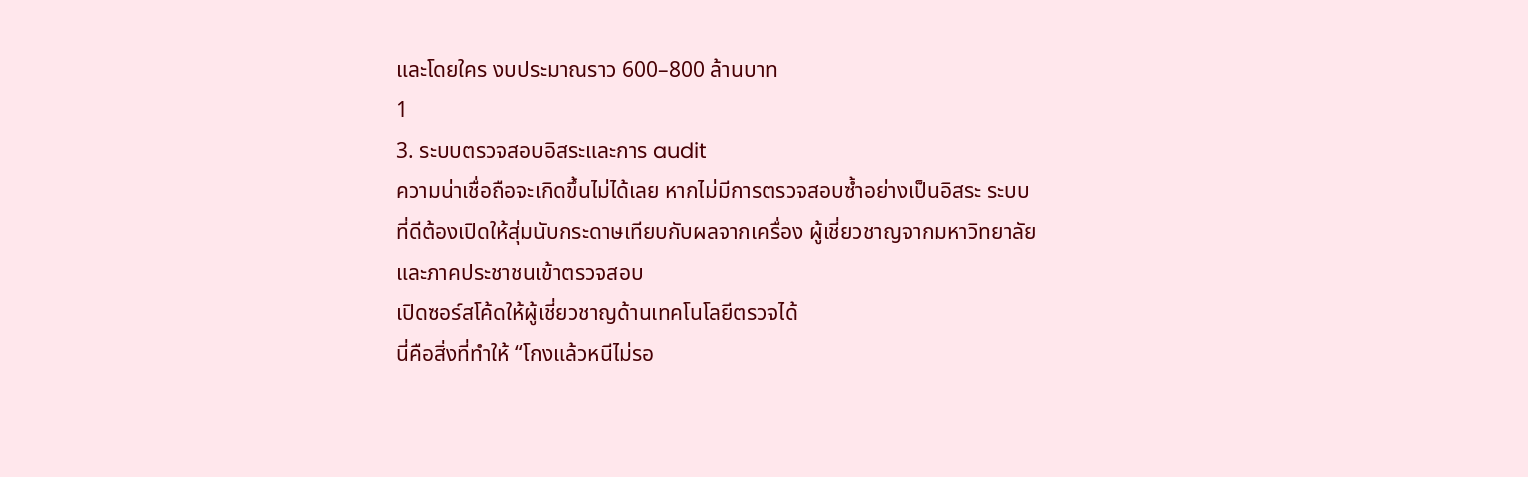และโดยใคร งบประมาณราว 600–800 ล้านบาท
1
3. ระบบตรวจสอบอิสระและการ audit
ความน่าเชื่อถือจะเกิดขึ้นไม่ได้เลย หากไม่มีการตรวจสอบซ้ำอย่างเป็นอิสระ ระบบที่ดีต้องเปิดให้สุ่มนับกระดาษเทียบกับผลจากเครื่อง ผู้เชี่ยวชาญจากมหาวิทยาลัยและภาคประชาชนเข้าตรวจสอบ
เปิดซอร์สโค้ดให้ผู้เชี่ยวชาญด้านเทคโนโลยีตรวจได้
นี่คือสิ่งที่ทำให้ “โกงแล้วหนีไม่รอ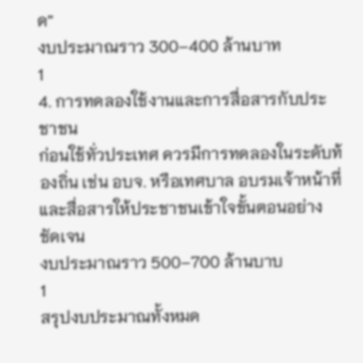ด”
งบประมาณราว 300–400 ล้านบาท
1
4. การทดลองใช้งานและการสื่อสารกับประชาชน
ก่อนใช้ทั่วประเทศ ควรมีการทดลองในระดับท้องถิ่น เช่น อบจ. หรือเทศบาล อบรมเจ้าหน้าที่ และสื่อสารให้ประชาชนเข้าใจขั้นตอนอย่างชัดเจน
งบประมาณราว 500–700 ล้านบาบ
1
สรุปงบประมาณทั้งหมด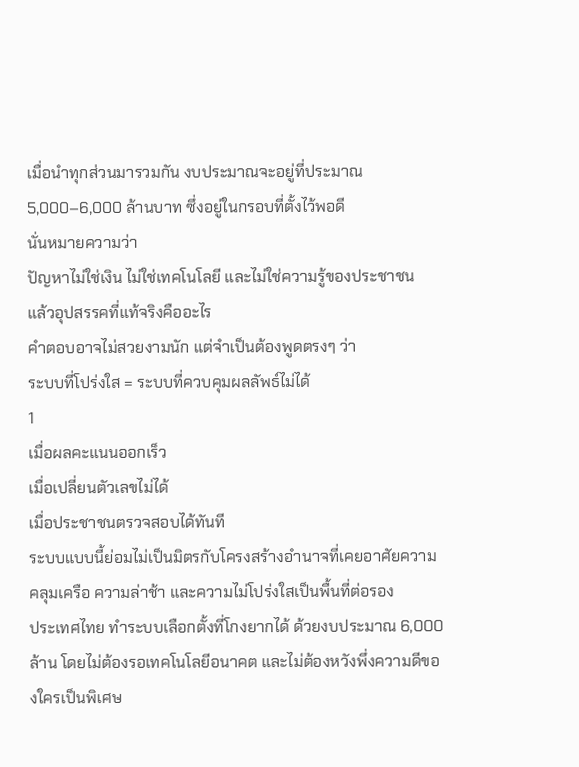เมื่อนำทุกส่วนมารวมกัน งบประมาณจะอยู่ที่ประมาณ
5,000–6,000 ล้านบาท ซึ่งอยู่ในกรอบที่ตั้งไว้พอดี
นั่นหมายความว่า
ปัญหาไม่ใช่เงิน ไม่ใช่เทคโนโลยี และไม่ใช่ความรู้ของประชาชน
แล้วอุปสรรคที่แท้จริงคืออะไร
คำตอบอาจไม่สวยงามนัก แต่จำเป็นต้องพูดตรงๆ ว่า
ระบบที่โปร่งใส = ระบบที่ควบคุมผลลัพธ์ไม่ได้
1
เมื่อผลคะแนนออกเร็ว
เมื่อเปลี่ยนตัวเลขไม่ได้
เมื่อประชาชนตรวจสอบได้ทันที
ระบบแบบนี้ย่อมไม่เป็นมิตรกับโครงสร้างอำนาจที่เคยอาศัยความคลุมเครือ ความล่าช้า และความไม่โปร่งใสเป็นพื้นที่ต่อรอง
ประเทศไทย ทำระบบเลือกตั้งที่โกงยากได้ ด้วยงบประมาณ 6,000 ล้าน โดยไม่ต้องรอเทคโนโลยีอนาคต และไม่ต้องหวังพึ่งความดีของใครเป็นพิเศษ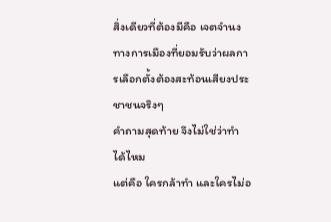สิ่งเดียวที่ต้องมีคือ เจตจำนงทางการเมืองที่ยอมรับว่าผลการเลือกตั้งต้องสะท้อนเสียงประชาชนจริงๆ
คำถามสุดท้าย จึงไม่ใช่ว่าทำได้ไหม
แต่คือ ใครกล้าทำ และใครไม่อ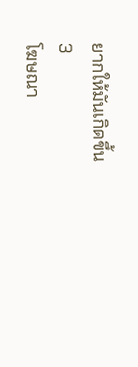ยากให้มันเกิดขึ้น
3
โฆษณา